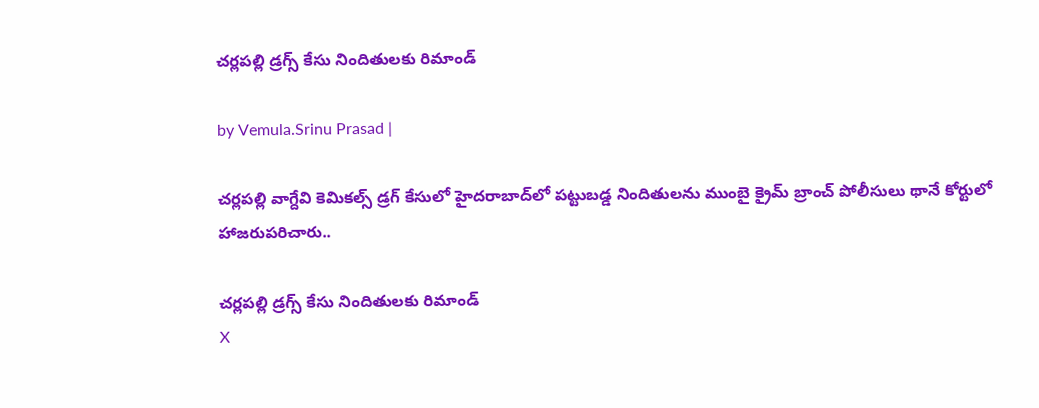చర్లపల్లి డ్రగ్స్‌ కేసు నిందితులకు రిమాండ్

by Vemula.Srinu Prasad |

చర్లపల్లి వాగ్దేవి కెమికల్స్‌ డ్రగ్ కేసులో హైదరాబాద్‌లో పట్టుబడ్డ నిందితులను ముంబై క్రైమ్ బ్రాంచ్ పోలీసులు థానే కోర్టులో హాజరుపరిచారు..

చర్లపల్లి డ్రగ్స్‌ కేసు నిందితులకు రిమాండ్
X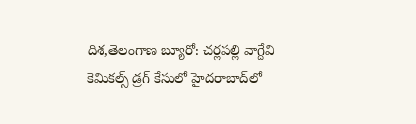దిశ,తెలంగాణ బ్యూరో: చర్లపల్లి వాగ్దేవి కెమికల్స్‌ డ్రగ్ కేసులో హైదరాబాద్‌లో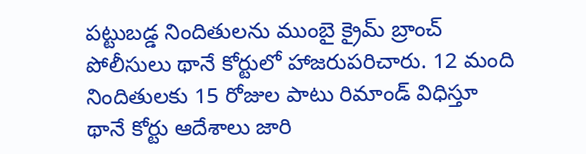పట్టుబడ్డ నిందితులను ముంబై క్రైమ్ బ్రాంచ్ పోలీసులు థానే కోర్టులో హాజరుపరిచారు. 12 మంది నిందితులకు 15 రోజుల పాటు రిమాండ్ విధిస్తూ థానే కోర్టు ఆదేశాలు జారి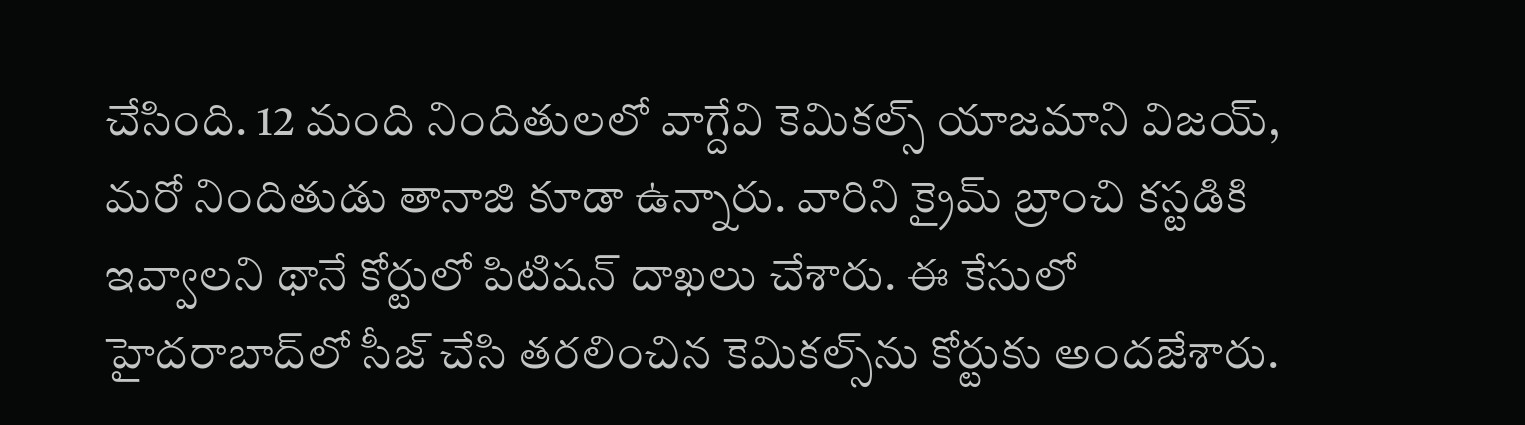చేసింది. 12 మంది నిందితులలో వాగ్దేవి కెమికల్స్‌ యాజమాని విజయ్, మరో నిందితుడు తానాజి కూడా ఉన్నారు. వారిని క్రైమ్ బ్రాంచి కస్టడికి ఇవ్వాలని థానే కోర్టులో పిటిషన్ దాఖలు చేశారు. ఈ కేసులో హైదరాబాద్‌లో సీజ్ చేసి తరలించిన కెమికల్స్‌ను కోర్టుకు అందజేశారు.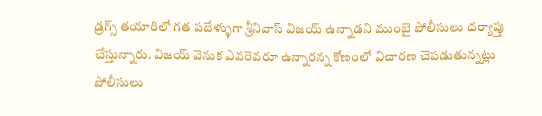డ్రగ్స్ తయారిలో గత పదేళ్ళుగా శ్రీనివాస్ విజయ్ ఉన్నాడని ముంబై పోలీసులు దర్యాప్తు చేస్తున్నారు. విజయ్ వెనుక ఎవరెవరూ ఉన్నారన్న కోణంలో విచారణ చెపడుతున్నట్లు పోలీసులు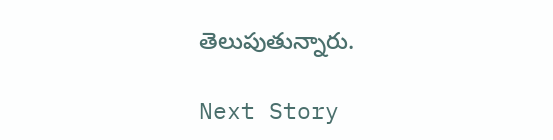తెలుపుతున్నారు.

Next Story